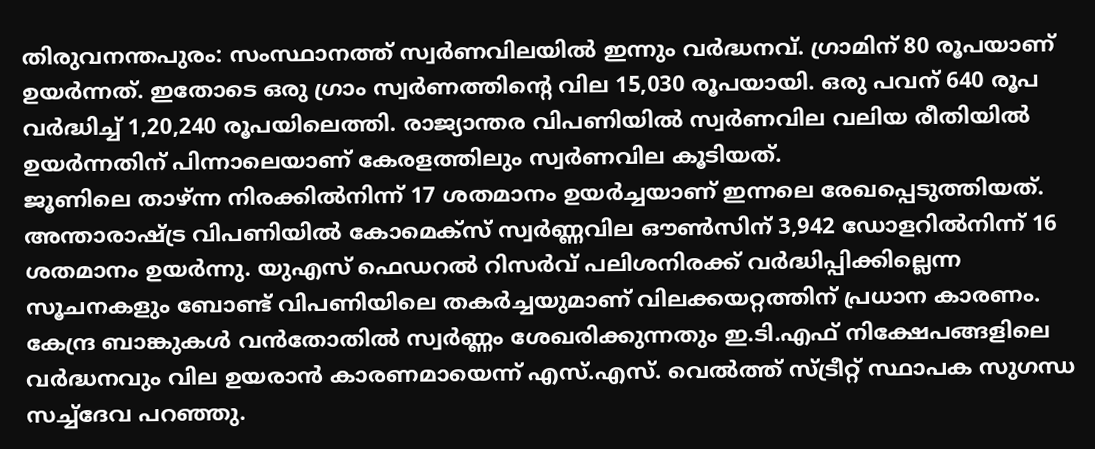തിരുവനന്തപുരം: സംസ്ഥാനത്ത് സ്വർണവിലയിൽ ഇന്നും വർദ്ധനവ്. ഗ്രാമിന് 80 രൂപയാണ് ഉയർന്നത്. ഇതോടെ ഒരു ഗ്രാം സ്വർണത്തിന്റെ വില 15,030 രൂപയായി. ഒരു പവന് 640 രൂപ വർദ്ധിച്ച് 1,20,240 രൂപയിലെത്തി. രാജ്യാന്തര വിപണിയിൽ സ്വർണവില വലിയ രീതിയിൽ ഉയർന്നതിന് പിന്നാലെയാണ് കേരളത്തിലും സ്വർണവില കൂടിയത്.
ജൂണിലെ താഴ്ന്ന നിരക്കിൽനിന്ന് 17 ശതമാനം ഉയർച്ചയാണ് ഇന്നലെ രേഖപ്പെടുത്തിയത്. അന്താരാഷ്ട്ര വിപണിയിൽ കോമെക്സ് സ്വർണ്ണവില ഔൺസിന് 3,942 ഡോളറിൽനിന്ന് 16 ശതമാനം ഉയർന്നു. യുഎസ് ഫെഡറൽ റിസർവ് പലിശനിരക്ക് വർദ്ധിപ്പിക്കില്ലെന്ന സൂചനകളും ബോണ്ട് വിപണിയിലെ തകർച്ചയുമാണ് വിലക്കയറ്റത്തിന് പ്രധാന കാരണം.
കേന്ദ്ര ബാങ്കുകൾ വൻതോതിൽ സ്വർണ്ണം ശേഖരിക്കുന്നതും ഇ.ടി.എഫ് നിക്ഷേപങ്ങളിലെ വർദ്ധനവും വില ഉയരാൻ കാരണമായെന്ന് എസ്.എസ്. വെൽത്ത് സ്ട്രീറ്റ് സ്ഥാപക സുഗന്ധ സച്ച്ദേവ പറഞ്ഞു.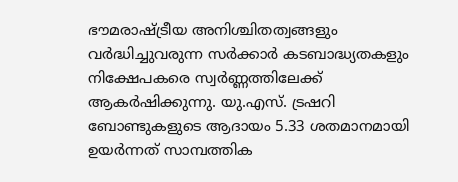ഭൗമരാഷ്ട്രീയ അനിശ്ചിതത്വങ്ങളും വർദ്ധിച്ചുവരുന്ന സർക്കാർ കടബാദ്ധ്യതകളും നിക്ഷേപകരെ സ്വർണ്ണത്തിലേക്ക് ആകർഷിക്കുന്നു. യു.എസ്. ട്രഷറി ബോണ്ടുകളുടെ ആദായം 5.33 ശതമാനമായി ഉയർന്നത് സാമ്പത്തിക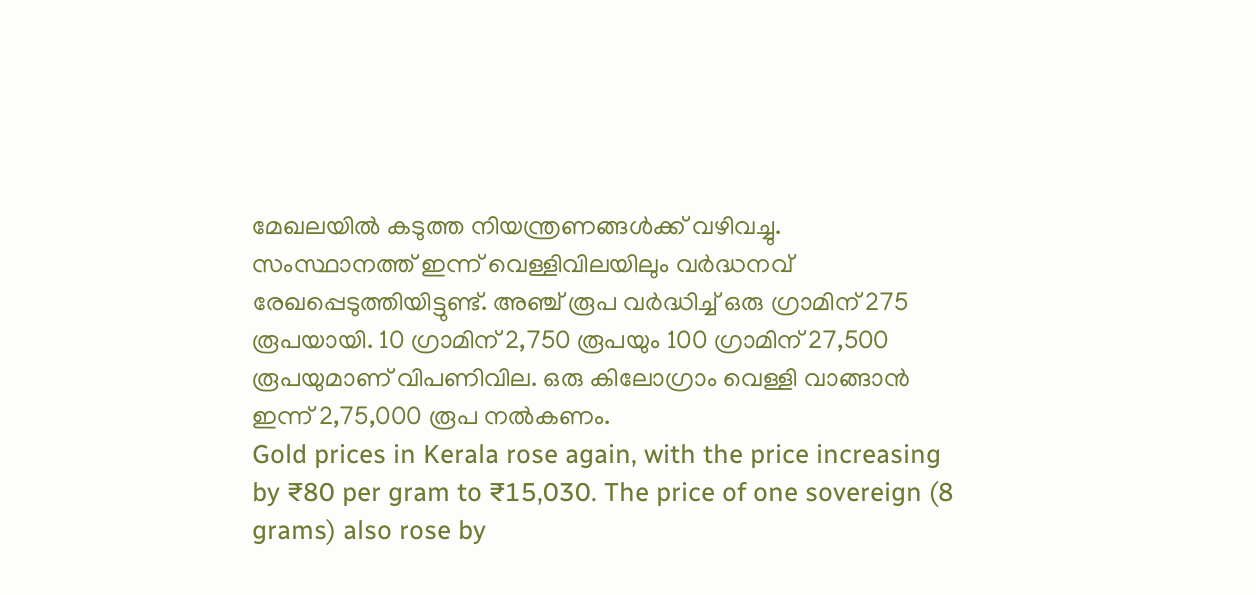മേഖലയിൽ കടുത്ത നിയന്ത്രണങ്ങൾക്ക് വഴിവച്ചു.
സംസ്ഥാനത്ത് ഇന്ന് വെള്ളിവിലയിലും വർദ്ധനവ് രേഖപ്പെടുത്തിയിട്ടുണ്ട്. അഞ്ച് രൂപ വർദ്ധിച്ച് ഒരു ഗ്രാമിന് 275 രൂപയായി. 10 ഗ്രാമിന് 2,750 രൂപയും 100 ഗ്രാമിന് 27,500 രൂപയുമാണ് വിപണിവില. ഒരു കിലോഗ്രാം വെള്ളി വാങ്ങാൻ ഇന്ന് 2,75,000 രൂപ നൽകണം.
Gold prices in Kerala rose again, with the price increasing by ₹80 per gram to ₹15,030. The price of one sovereign (8 grams) also rose by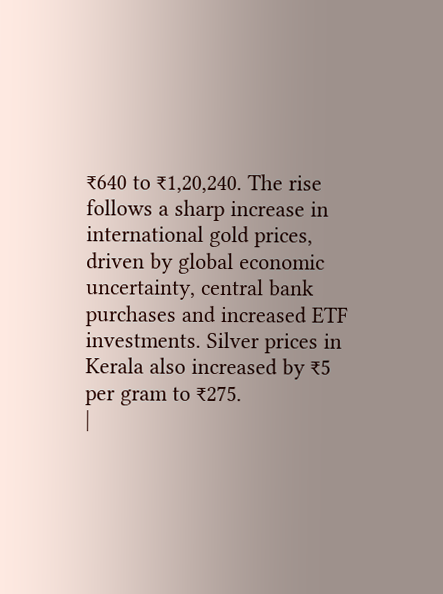₹640 to ₹1,20,240. The rise follows a sharp increase in international gold prices, driven by global economic uncertainty, central bank purchases and increased ETF investments. Silver prices in Kerala also increased by ₹5 per gram to ₹275.
|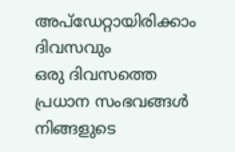അപ്ഡേറ്റായിരിക്കാം ദിവസവും
ഒരു ദിവസത്തെ പ്രധാന സംഭവങ്ങൾ നിങ്ങളുടെ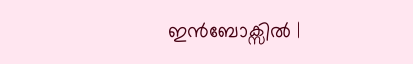ഇൻബോക്സിൽ |